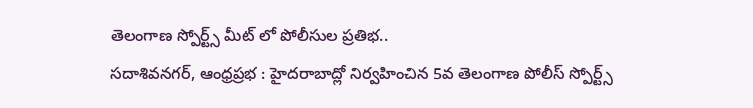తెలంగాణ స్పోర్ట్స్ మీట్ లో పోలీసుల ప్రతిభ..
సదాశివనగర్, ఆంధ్రప్రభ : హైదరాబాద్లో నిర్వహించిన 5వ తెలంగాణ పోలీస్ స్పోర్ట్స్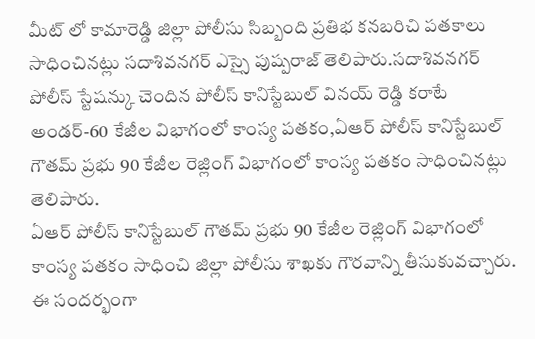మీట్ లో కామారెడ్డి జిల్లా పోలీసు సిబ్బంది ప్రతిభ కనబరిచి పతకాలు సాధించినట్లు సదాశివనగర్ ఎస్సై పుష్పరాజ్ తెలిపారు.సదాశివనగర్ పోలీస్ స్టేషన్కు చెందిన పోలీస్ కానిస్టేబుల్ వినయ్ రెడ్డి కరాటే అండర్-60 కేజీల విభాగంలో కాంస్య పతకం,ఏఆర్ పోలీస్ కానిస్టేబుల్ గౌతమ్ ప్రభు 90 కేజీల రెజ్లింగ్ విభాగంలో కాంస్య పతకం సాధించినట్లు తెలిపారు.
ఏఆర్ పోలీస్ కానిస్టేబుల్ గౌతమ్ ప్రభు 90 కేజీల రెజ్లింగ్ విభాగంలో కాంస్య పతకం సాధించి జిల్లా పోలీసు శాఖకు గౌరవాన్ని తీసుకువచ్చారు.
ఈ సందర్భంగా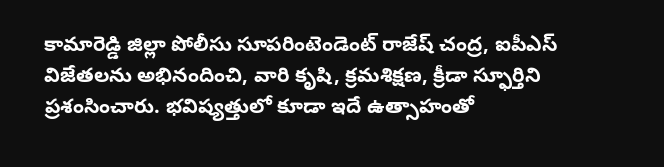కామారెడ్డి జిల్లా పోలీసు సూపరింటెండెంట్ రాజేష్ చంద్ర, ఐపీఎస్ విజేతలను అభినందించి, వారి కృషి, క్రమశిక్షణ, క్రీడా స్ఫూర్తిని ప్రశంసించారు. భవిష్యత్తులో కూడా ఇదే ఉత్సాహంతో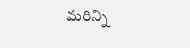మరిన్ని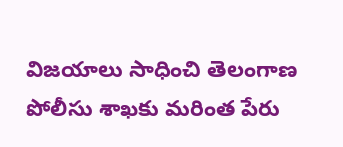విజయాలు సాధించి తెలంగాణ పోలీసు శాఖకు మరింత పేరు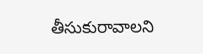తీసుకురావాలని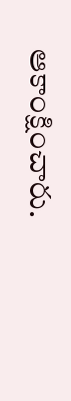ఆకాంక్షించారు.